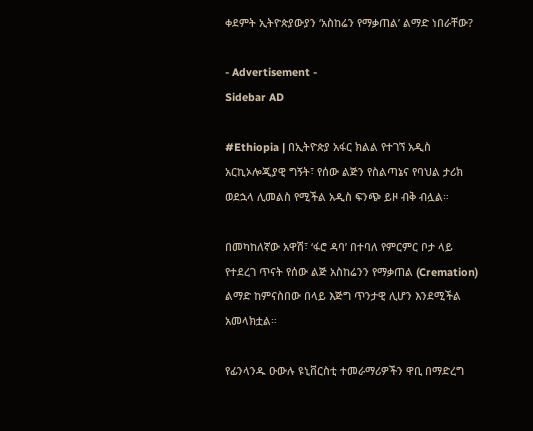ቀደምት ኢትዮጵያውያን ‘አስከሬን የማቃጠል’ ልማድ ነበራቸው?

- Advertisement -
Sidebar AD

#Ethiopia | በኢትዮጵያ አፋር ክልል የተገኘ አዲስ አርኪኦሎጂያዊ ግኝት፣ የሰው ልጅን የስልጣኔና የባህል ታሪክ ወደኋላ ሊመልስ የሚችል አዲስ ፍንጭ ይዞ ብቅ ብሏል።

በመካከለኛው አዋሽ፣ ‘ፋሮ ዳባ’ በተባለ የምርምር ቦታ ላይ የተደረገ ጥናት የሰው ልጅ አስከሬንን የማቃጠል (Cremation) ልማድ ከምናስበው በላይ እጅግ ጥንታዊ ሊሆን እንደሚችል አመላክቷል።

የፊንላንዱ ዑውሉ ዩኒቨርስቲ ተመራማሪዎችን ዋቢ በማድረግ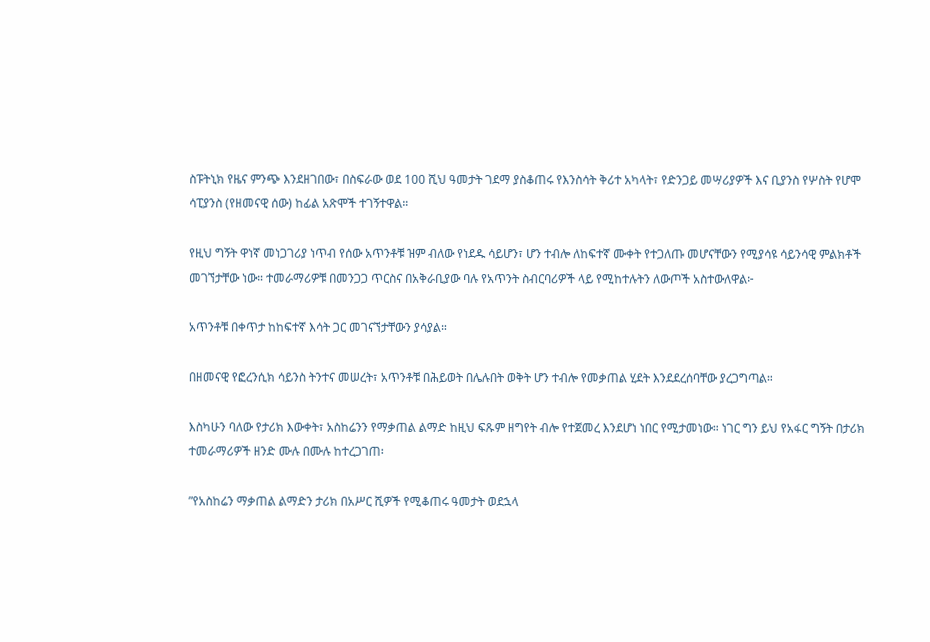ስፑትኒክ የዜና ምንጭ እንደዘገበው፣ በስፍራው ወደ 100 ሺህ ዓመታት ገደማ ያስቆጠሩ የእንስሳት ቅሪተ አካላት፣ የድንጋይ መሣሪያዎች እና ቢያንስ የሦስት የሆሞ ሳፒያንስ (የዘመናዊ ሰው) ከፊል አጽሞች ተገኝተዋል።

የዚህ ግኝት ዋነኛ መነጋገሪያ ነጥብ የሰው አጥንቶቹ ዝም ብለው የነደዱ ሳይሆን፣ ሆን ተብሎ ለከፍተኛ ሙቀት የተጋለጡ መሆናቸውን የሚያሳዩ ሳይንሳዊ ምልክቶች መገኘታቸው ነው። ተመራማሪዎቹ በመንጋጋ ጥርስና በአቅራቢያው ባሉ የአጥንት ስብርባሪዎች ላይ የሚከተሉትን ለውጦች አስተውለዋል፦

አጥንቶቹ በቀጥታ ከከፍተኛ እሳት ጋር መገናኘታቸውን ያሳያል።

በዘመናዊ የፎረንሲክ ሳይንስ ትንተና መሠረት፣ አጥንቶቹ በሕይወት በሌሉበት ወቅት ሆን ተብሎ የመቃጠል ሂደት እንደደረሰባቸው ያረጋግጣል።

እስካሁን ባለው የታሪክ እውቀት፣ አስከሬንን የማቃጠል ልማድ ከዚህ ፍጹም ዘግየት ብሎ የተጀመረ እንደሆነ ነበር የሚታመነው። ነገር ግን ይህ የአፋር ግኝት በታሪክ ተመራማሪዎች ዘንድ ሙሉ በሙሉ ከተረጋገጠ፡

”የአስከሬን ማቃጠል ልማድን ታሪክ በአሥር ሺዎች የሚቆጠሩ ዓመታት ወደኋላ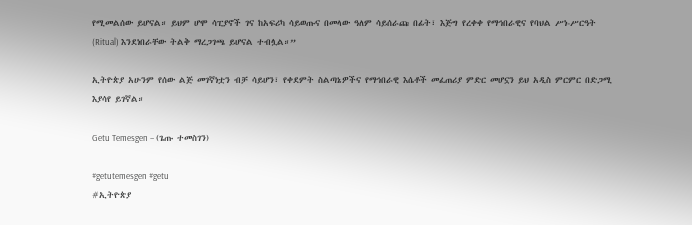የሚመልሰው ይሆናል። ይህም ሆሞ ሳፒያኖች ገና ከአፍሪካ ሳይወጡና በመላው ዓለም ሳይሰራጩ በፊት፣ እጅግ የረቀቀ የማኅበራዊና የባህል ሥነ-ሥርዓት (Ritual) እንደነበራቸው ትልቅ ማረጋገጫ ይሆናል ተብሏል።”

ኢትዮጵያ አሁንም የሰው ልጅ መገኛነቷን ብቻ ሳይሆን፣ የቀደምት ስልጣኔዎችና የማኅበራዊ እሴቶች መፈጠሪያ ምድር መሆኗን ይህ አዲስ ምርምር በድጋሚ እያሳየ ይገኛል።

Getu Temesgen – (ጌጡ ተመስገን)

#getutemesgen #getu
#ኢትዮጵያ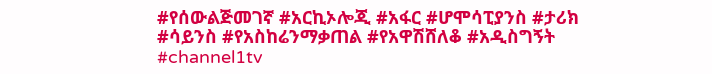#የሰውልጅመገኛ #አርኪኦሎጂ #አፋር #ሆሞሳፒያንስ #ታሪክ #ሳይንስ #የአስከሬንማቃጠል #የአዋሽሸለቆ #አዲስግኝት #channel1tv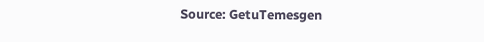Source: GetuTemesgen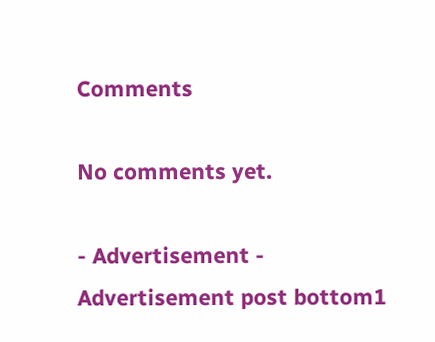Comments

No comments yet.

- Advertisement -
Advertisement post bottom1